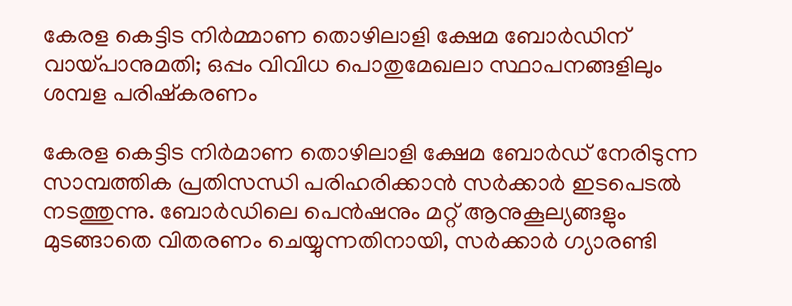കേരള കെട്ടിട നിർമ്മാണ തൊഴിലാളി ക്ഷേമ ബോർഡിന് വായ്പാനുമതി; ഒപ്പം വിവിധ പൊതുമേഖലാ സ്ഥാപനങ്ങളിലും ശമ്പള പരിഷ്കരണം

കേരള കെട്ടിട നിർമാണ തൊഴിലാളി ക്ഷേമ ബോർഡ് നേരിടുന്ന സാമ്പത്തിക പ്രതിസന്ധി പരിഹരിക്കാൻ സർക്കാർ ഇടപെടൽ നടത്തുന്നു. ബോർഡിലെ പെൻഷനും മറ്റ് ആനുകൂല്യങ്ങളും മുടങ്ങാതെ വിതരണം ചെയ്യുന്നതിനായി, സർക്കാർ ഗ്യാരണ്ടി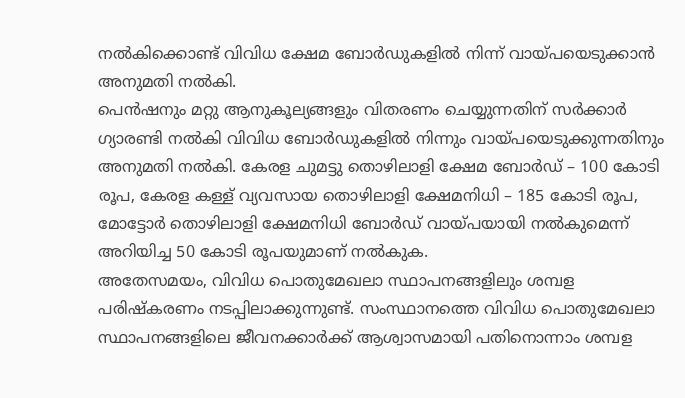നൽകിക്കൊണ്ട് വിവിധ ക്ഷേമ ബോർഡുകളിൽ നിന്ന് വായ്പയെടുക്കാൻ അനുമതി നൽകി.
പെൻഷനും മറ്റു ആനുകൂല്യങ്ങളും വിതരണം ചെയ്യുന്നതിന് സർക്കാർ ഗ്യാരണ്ടി നൽകി വിവിധ ബോർഡുകളിൽ നിന്നും വായ്പയെടുക്കുന്നതിനും അനുമതി നൽകി. കേരള ചുമട്ടു തൊഴിലാളി ക്ഷേമ ബോർഡ് – 100 കോടി രൂപ, കേരള കള്ള് വ്യവസായ തൊഴിലാളി ക്ഷേമനിധി – 185 കോടി രൂപ, മോട്ടോർ തൊഴിലാളി ക്ഷേമനിധി ബോർഡ് വായ്പയായി നൽകുമെന്ന് അറിയിച്ച 50 കോടി രൂപയുമാണ് നൽകുക.
അതേസമയം, വിവിധ പൊതുമേഖലാ സ്ഥാപനങ്ങളിലും ശമ്പള പരിഷ്കരണം നടപ്പിലാക്കുന്നുണ്ട്. സംസ്ഥാനത്തെ വിവിധ പൊതുമേഖലാ സ്ഥാപനങ്ങളിലെ ജീവനക്കാർക്ക് ആശ്വാസമായി പതിനൊന്നാം ശമ്പള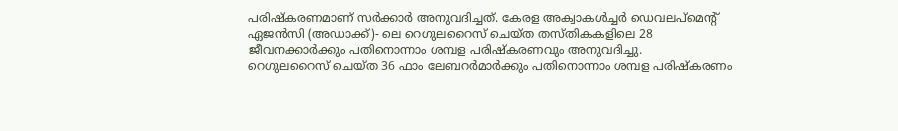പരിഷ്കരണമാണ് സർക്കാർ അനുവദിച്ചത്. കേരള അക്വാകൾച്ചർ ഡെവലപ്മെന്റ് ഏജൻസി (അഡാക്ക്)- ലെ റെഗുലറൈസ് ചെയ്ത തസ്തികകളിലെ 28 ജീവനക്കാർക്കും പതിനൊന്നാം ശമ്പള പരിഷ്കരണവും അനുവദിച്ചു.
റെഗുലറൈസ് ചെയ്ത 36 ഫാം ലേബറർമാർക്കും പതിനൊന്നാം ശമ്പള പരിഷ്കരണം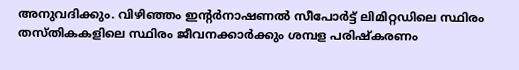അനുവദിക്കും. വിഴിഞ്ഞം ഇന്റർനാഷണൽ സീപോർട്ട് ലിമിറ്റഡിലെ സ്ഥിരം തസ്തികകളിലെ സ്ഥിരം ജീവനക്കാർക്കും ശമ്പള പരിഷ്കരണം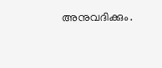അനുവദിക്കും.